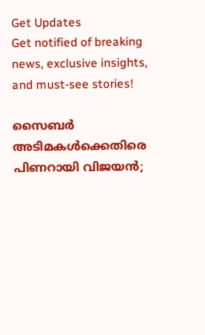Get Updates
Get notified of breaking news, exclusive insights, and must-see stories!

സൈബർ അടിമകൾക്കെതിരെ പിണറായി വിജയൻ;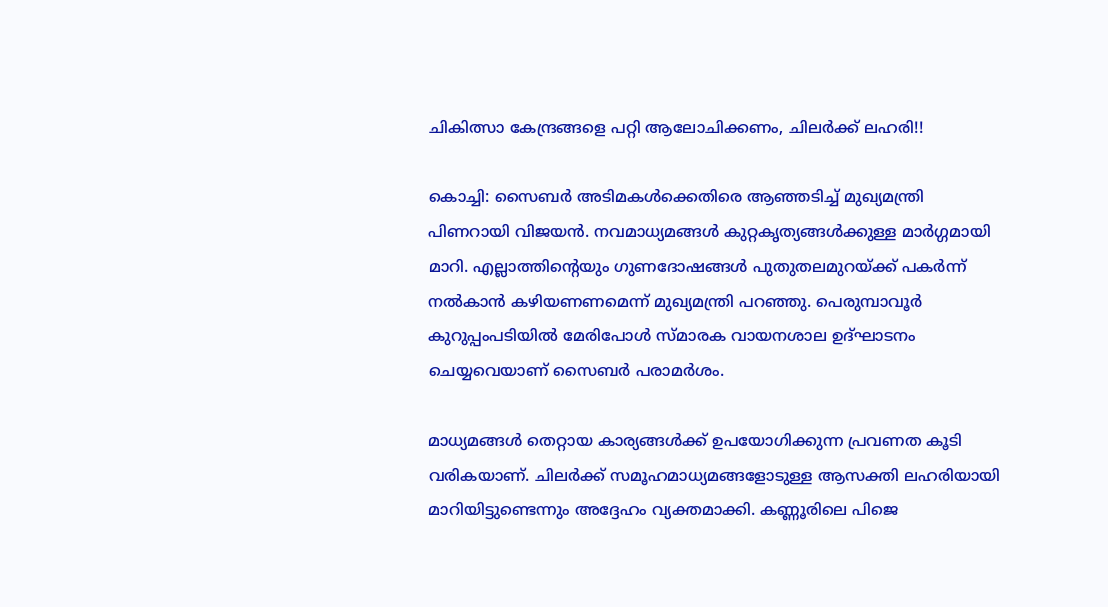ചികിത്സാ കേന്ദ്രങ്ങളെ പറ്റി ആലോചിക്കണം, ചിലർക്ക് ലഹരി!!

കൊച്ചി: സൈബർ അടിമകൾക്കെതിരെ ആഞ്ഞടിച്ച് മുഖ്യമന്ത്രി പിണറായി വിജയൻ. നവമാധ്യമങ്ങള്‍ കുറ്റകൃത്യങ്ങള്‍ക്കുള്ള മാര്‍ഗ്ഗമായി മാറി. എല്ലാത്തിന്റെയും ഗുണദോഷങ്ങള്‍ പുതുതലമുറയ്ക്ക് പകർന്ന് നൽകാൻ കഴിയണണമെന്ന് മുഖ്യമന്ത്രി പറഞ്ഞു. പെരുമ്പാവൂർ കുറുപ്പംപടിയിൽ മേരിപോൾ സ്മാരക വായനശാല ഉദ്ഘാടനം ചെയ്യവെയാണ് സൈബർ പരാമർശം.

മാധ്യമങ്ങൾ തെറ്റായ കാര്യങ്ങൾക്ക് ഉപയോഗിക്കുന്ന പ്രവണത കൂടി വരികയാണ്. ചിലര്‍ക്ക് സമൂഹമാധ്യമങ്ങളോടുള്ള ആസക്തി ലഹരിയായി മാറിയിട്ടുണ്ടെന്നും അദ്ദേഹം വ്യക്തമാക്കി. കണ്ണൂരിലെ പിജെ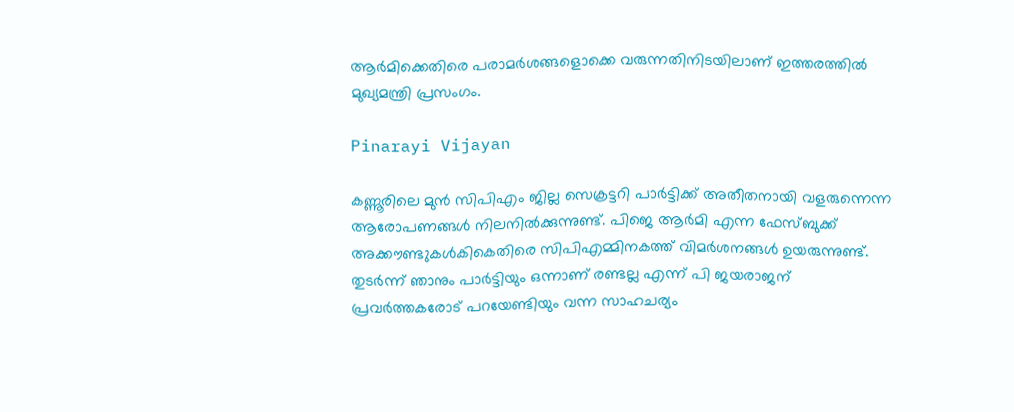ആർമിക്കെതിരെ പരാമർശങ്ങളൊക്കെ വരുന്നതിനിടയിലാണ് ഇത്തരത്തിൽ മുഖ്യമന്ത്രി പ്രസംഗം.

Pinarayi Vijayan

കണ്ണൂരിലെ മുൻ സിപിഎം ജില്ല സെക്രട്ടറി പാർട്ടിക്ക് അതീതനായി വളരുന്നെന്ന ആരോപണങ്ങൾ നിലനിൽക്കുന്നുണ്ട്. പിജെ ആർമി എന്ന ഫേസ്ബുക്ക് അക്കൗണ്ട‌ുകൾകികെതിരെ സിപിഎമ്മിനകത്ത് വിമർശനങ്ങൾ ഉയരുന്നുണ്ട്. തുടർന്ന് ഞാനും പാർട്ടിയും ഒന്നാണ് രണ്ടല്ല എന്ന് പി ജയരാജന് പ്രവർത്തകരോട് പറയേണ്ടിയും വന്ന സാഹചര്യം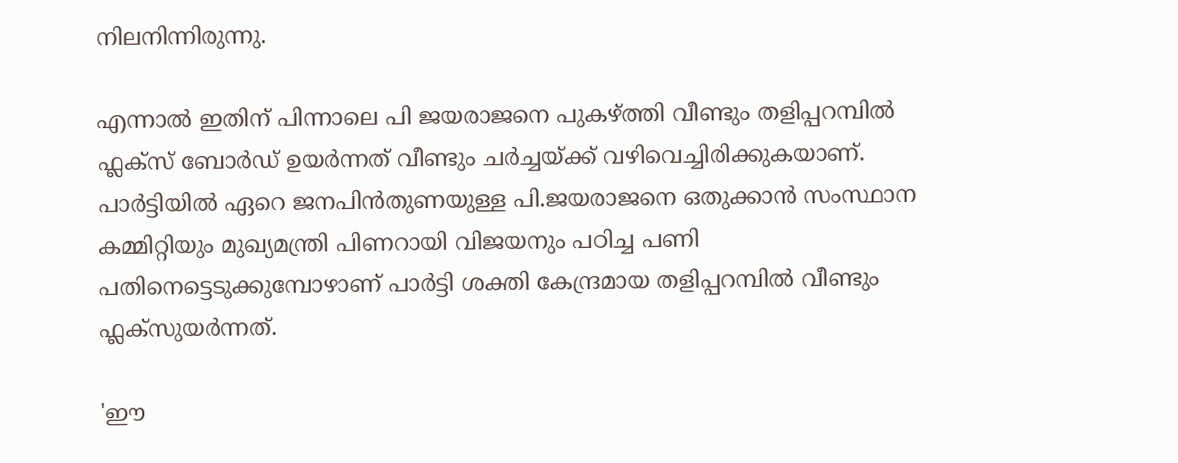നിലനിന്നിരുന്നു.

എന്നാൽ ഇതിന് പിന്നാലെ പി ജയരാജനെ പുകഴ്ത്തി വീണ്ടും തളിപ്പറമ്പിൽ ഫ്ലക്സ് ബോർഡ് ഉയർന്നത് വീണ്ടും ചർച്ചയ്ക്ക് വഴിവെച്ചിരിക്കുകയാണ്. പാര്‍ട്ടിയില്‍ ഏറെ ജനപിന്‍തുണയുള്ള പി.ജയരാജനെ ഒതുക്കാന്‍ സംസ്ഥാന കമ്മിറ്റിയും മുഖ്യമന്ത്രി പിണറായി വിജയനും പഠിച്ച പണി പതിനെട്ടെടുക്കുമ്പോഴാണ് പാര്‍ട്ടി ശക്തി കേന്ദ്രമായ തളിപ്പറമ്പില്‍ വീണ്ടും ഫ്ലക്സുയര്‍ന്നത്.

'ഈ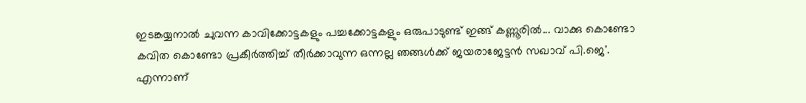ഇടങ്കയ്യനാല്‍ ചുവന്ന കാവിക്കോട്ടകളും പച്ചക്കോട്ടകളും ഒരുപാടുണ്ട് ഇങ്ങ് കണ്ണൂരില്‍... വാക്കു കൊണ്ടോ കവിത കൊണ്ടോ പ്രകീര്‍ത്തിച്ച് തീര്‍ക്കാവുന്ന ഒന്നല്ല ഞങ്ങള്‍ക്ക് ജയരാജേട്ടന്‍ സഖാവ് പി.ജെ'. എന്നാണ്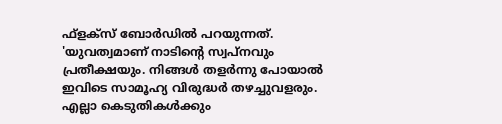ഫ്‌ളക്‌സ് ബോര്‍ഡില്‍ പറയുന്നത്. 'യുവത്വമാണ് നാടിന്റെ സ്വപ്നവും പ്രതീക്ഷയും. നിങ്ങള്‍ തളര്‍ന്നു പോയാല്‍ ഇവിടെ സാമൂഹ്യ വിരുദ്ധര്‍ തഴച്ചുവളരും. എല്ലാ കെടുതികള്‍ക്കും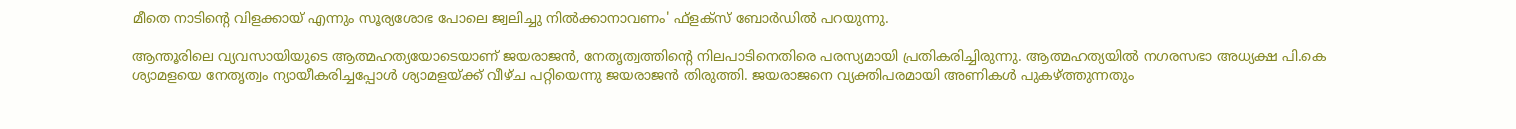മീതെ നാടിന്റെ വിളക്കായ് എന്നും സൂര്യശോഭ പോലെ ജ്വലിച്ചു നില്‍ക്കാനാവണം' ഫ്‌ളക്‌സ് ബോര്‍ഡില്‍ പറയുന്നു.

ആന്തൂരിലെ വ്യവസായിയുടെ ആത്മഹത്യയോടെയാണ് ജയരാജന്‍, നേതൃത്വത്തിന്റെ നിലപാടിനെതിരെ പരസ്യമായി പ്രതികരിച്ചിരുന്നു. ആത്മഹത്യയില്‍ നഗരസഭാ അധ്യക്ഷ പി.കെ ശ്യാമളയെ നേതൃത്വം ന്യായീകരിച്ചപ്പോള്‍ ശ്യാമളയ്ക്ക് വീഴ്ച പറ്റിയെന്നു ജയരാജന്‍ തിരുത്തി. ജയരാജനെ വ്യക്തിപരമായി അണികള്‍ പുകഴ്ത്തുന്നതും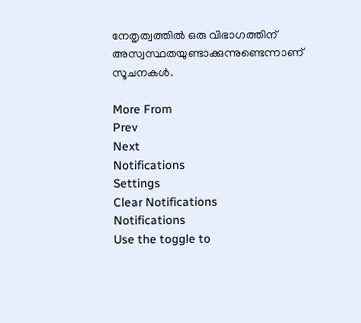നേതൃത്വത്തില്‍ ഒരു വിഭാഗത്തിന് അസ്വസ്ഥതയുണ്ടാക്കുന്നുണ്ടെന്നാണ് സൂചനകൾ.

More From
Prev
Next
Notifications
Settings
Clear Notifications
Notifications
Use the toggle to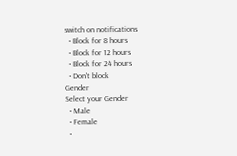switch on notifications
  • Block for 8 hours
  • Block for 12 hours
  • Block for 24 hours
  • Don't block
Gender
Select your Gender
  • Male
  • Female
  •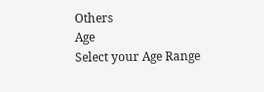Others
Age
Select your Age Range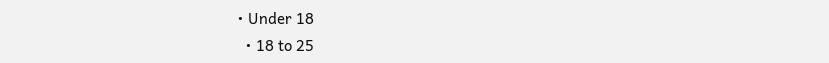• Under 18
  • 18 to 25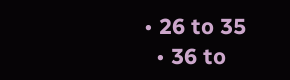• 26 to 35
  • 36 to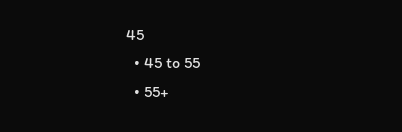45
  • 45 to 55
  • 55+